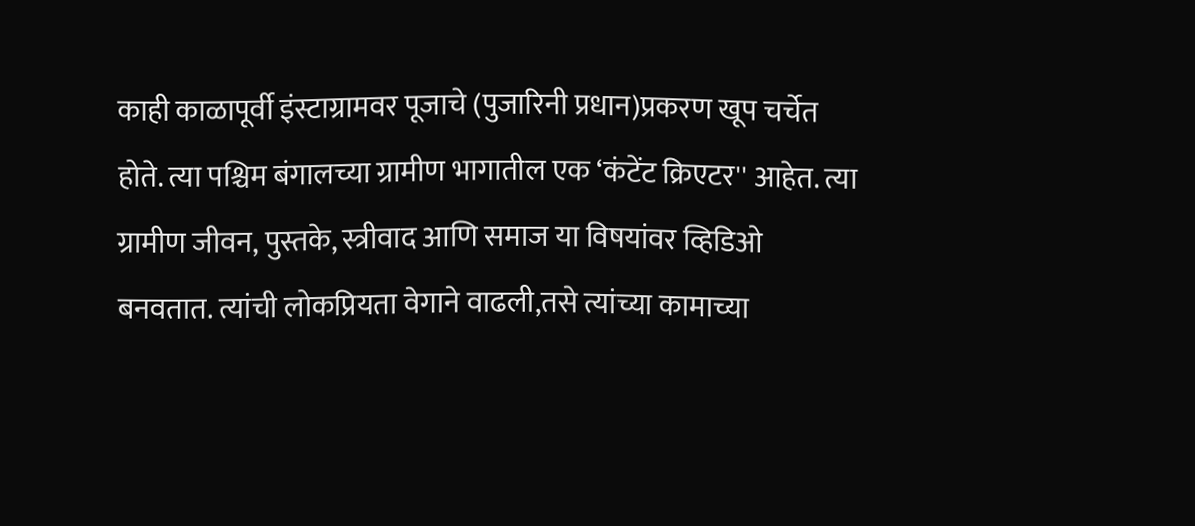काही काळापूर्वी इंस्टाग्रामवर पूजाचे (पुजारिनी प्रधान)प्रकरण खूप चर्चेत होते. त्या पश्चिम बंगालच्या ग्रामीण भागातील एक ‘कंटेंट क्रिएटर'' आहेत. त्या ग्रामीण जीवन, पुस्तके, स्त्रीवाद आणि समाज या विषयांवर व्हिडिओ बनवतात. त्यांची लोकप्रियता वेगाने वाढली,तसे त्यांच्या कामाच्या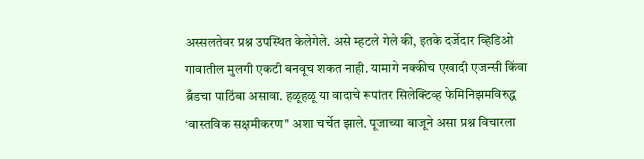अस्सलतेवर प्रश्न उपस्थित केलेगेले. असे म्हटले गेले की, इतके दर्जेदार व्हिडिओ गावातील मुलगी एकटी बनवूच शकत नाही. यामागे नक्कीच एखादी एजन्सी किंवा ब्रँडचा पाठिंबा असावा. हळूहळू या वादाचे रूपांतर सिलेक्टिव्ह फेमिनिझमविरुद्ध ‘वास्तविक सक्षमीकरण'' अशा चर्चेत झाले. पूजाच्या बाजूने असा प्रश्न विचारला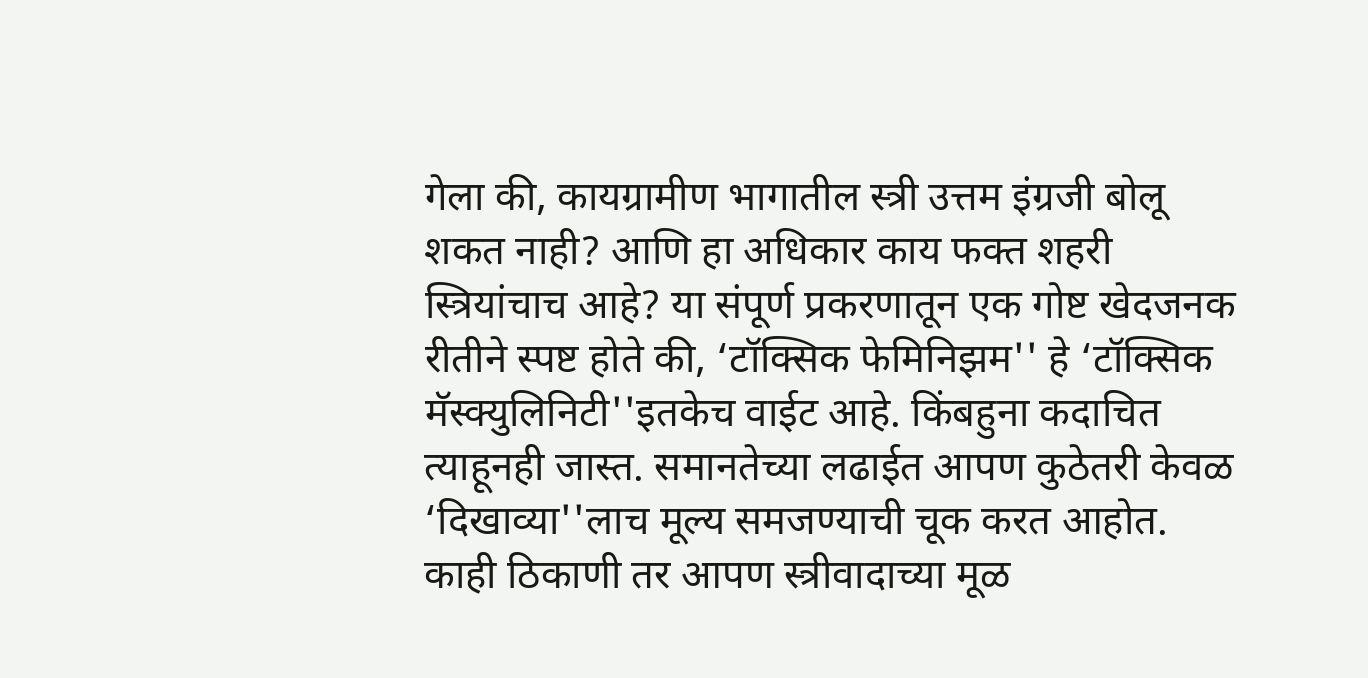गेला की, कायग्रामीण भागातील स्त्री उत्तम इंग्रजी बोलू शकत नाही? आणि हा अधिकार काय फक्त शहरी स्त्रियांचाच आहे? या संपूर्ण प्रकरणातून एक गोष्ट खेदजनक रीतीने स्पष्ट होते की, ‘टॉक्सिक फेमिनिझम'' हे ‘टॉक्सिक मॅस्क्युलिनिटी''इतकेच वाईट आहे. किंबहुना कदाचित त्याहूनही जास्त. समानतेच्या लढाईत आपण कुठेतरी केवळ ‘दिखाव्या''लाच मूल्य समजण्याची चूक करत आहोत. काही ठिकाणी तर आपण स्त्रीवादाच्या मूळ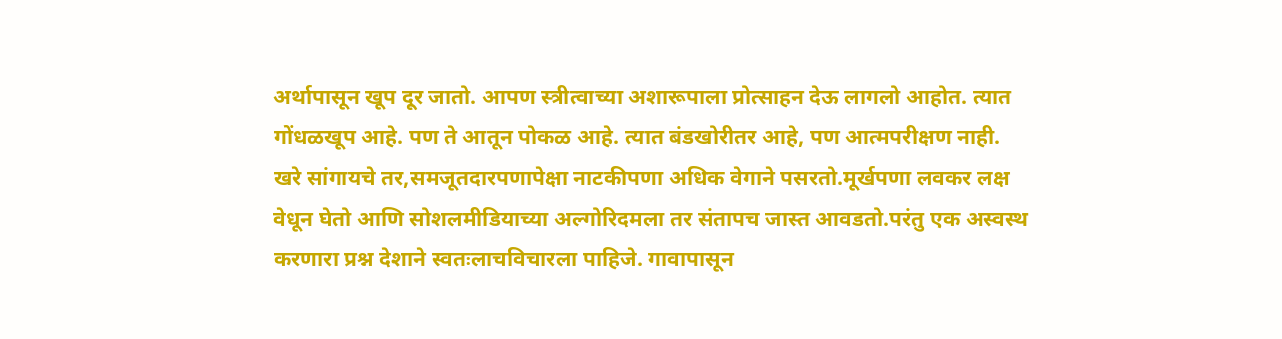अर्थापासून खूप दूर जातो. आपण स्त्रीत्वाच्या अशारूपाला प्रोत्साहन देऊ लागलो आहोत. त्यात गोंधळखूप आहे. पण ते आतून पोकळ आहे. त्यात बंडखोरीतर आहे, पण आत्मपरीक्षण नाही. खरे सांगायचे तर,समजूतदारपणापेक्षा नाटकीपणा अधिक वेगाने पसरतो.मूर्खपणा लवकर लक्ष वेधून घेतो आणि सोशलमीडियाच्या अल्गोरिदमला तर संतापच जास्त आवडतो.परंतु एक अस्वस्थ करणारा प्रश्न देशाने स्वतःलाचविचारला पाहिजे. गावापासून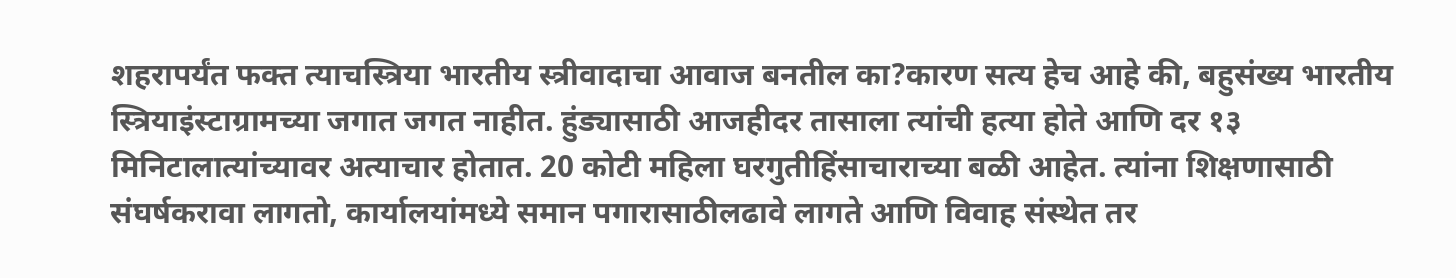शहरापर्यंत फक्त त्याचस्त्रिया भारतीय स्त्रीवादाचा आवाज बनतील का?कारण सत्य हेच आहे की, बहुसंख्य भारतीय स्त्रियाइंस्टाग्रामच्या जगात जगत नाहीत. हुंड्यासाठी आजहीदर तासाला त्यांची हत्या होते आणि दर १३ मिनिटालात्यांच्यावर अत्याचार होतात. 20 कोटी महिला घरगुतीहिंसाचाराच्या बळी आहेत. त्यांना शिक्षणासाठी संघर्षकरावा लागतो, कार्यालयांमध्ये समान पगारासाठीलढावे लागते आणि विवाह संस्थेत तर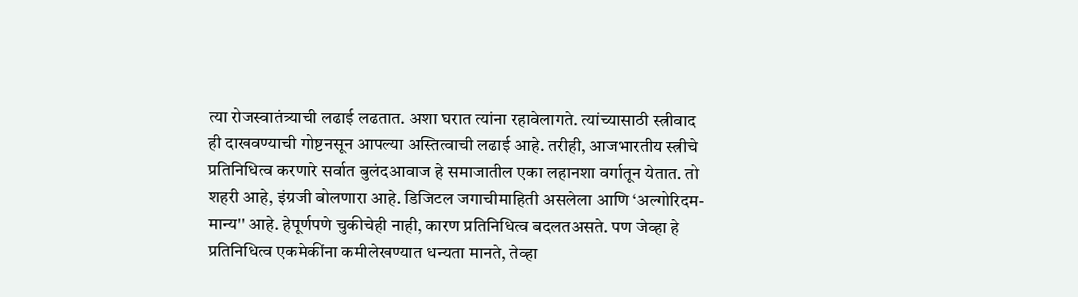त्या रोजस्वातंत्र्याची लढाई लढतात. अशा घरात त्यांना रहावेलागते. त्यांच्यासाठी स्त्रीवाद ही दाखवण्याची गोष्टनसून आपल्या अस्तित्वाची लढाई आहे. तरीही, आजभारतीय स्त्रीचे प्रतिनिधित्व करणारे सर्वात बुलंदआवाज हे समाजातील एका लहानशा वर्गातून येतात. तो शहरी आहे, इंग्रजी बोलणारा आहे. डिजिटल जगाचीमाहिती असलेला आणि ‘अल्गोरिदम-मान्य'' आहे. हेपूर्णपणे चुकीचेही नाही, कारण प्रतिनिधित्व बदलतअसते. पण जेव्हा हे प्रतिनिधित्व एकमेकींना कमीलेखण्यात धन्यता मानते, तेव्हा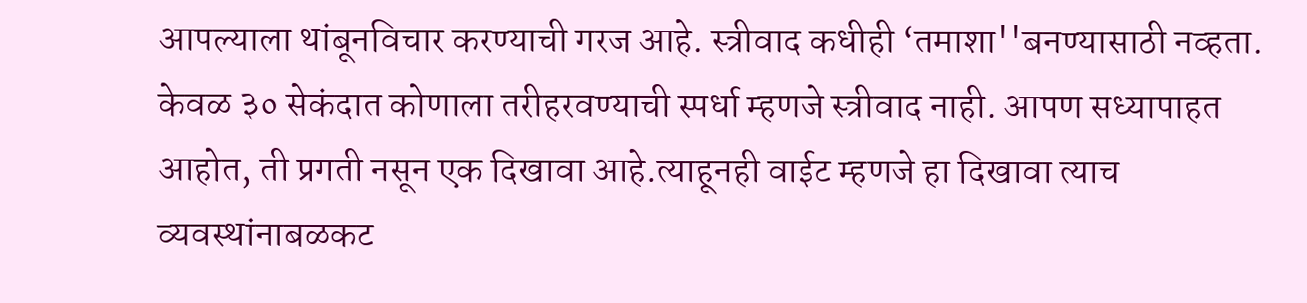आपल्याला थांबूनविचार करण्याची गरज आहे. स्त्रीवाद कधीही ‘तमाशा''बनण्यासाठी नव्हता. केवळ ३० सेकंदात कोणाला तरीहरवण्याची स्पर्धा म्हणजे स्त्रीवाद नाही. आपण सध्यापाहत आहोत, ती प्रगती नसून एक दिखावा आहे.त्याहूनही वाईट म्हणजे हा दिखावा त्याच व्यवस्थांनाबळकट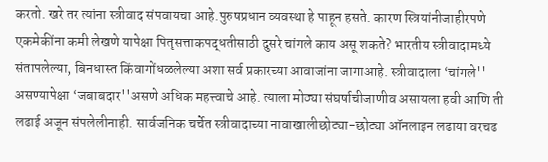करतो. खरे तर त्यांना स्त्रीवाद संपवायचा आहे.पुरुषप्रधान व्यवस्था हे पाहून हसते. कारण स्त्रियांनीजाहीरपणे एकमेकींना कमी लेखणे यापेक्षा पितृसत्ताकपद्धतीसाठी दुसरे चांगले काय असू शकते? भारतीय स्त्रीवादामध्ये संतापलेल्या, बिनधास्त किंवागोंधळलेल्या अशा सर्व प्रकारच्या आवाजांना जागाआहे. स्त्रीवादाला ‘चांगले'' असण्यापेक्षा ‘जबाबदार''असणे अधिक महत्त्वाचे आहे. त्याला मोठ्या संघर्षाचीजाणीव असायला हवी आणि ती लढाई अजून संपलेलीनाही. सार्वजनिक चर्चेत स्त्रीवादाच्या नावाखालीछोट्या-छोट्या ऑनलाइन लढाया वरचढ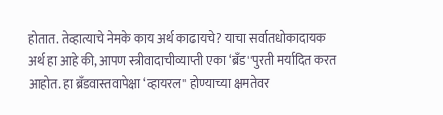होतात. तेव्हात्याचे नेमके काय अर्थ काढायचे? याचा सर्वातधोकादायक अर्थ हा आहे की, आपण स्त्रीवादाचीव्याप्ती एका ‘ब्रँड''पुरती मर्यादित करत आहोत. हा ब्रँडवास्तवापेक्षा ‘व्हायरल'' होण्याच्या क्षमतेवर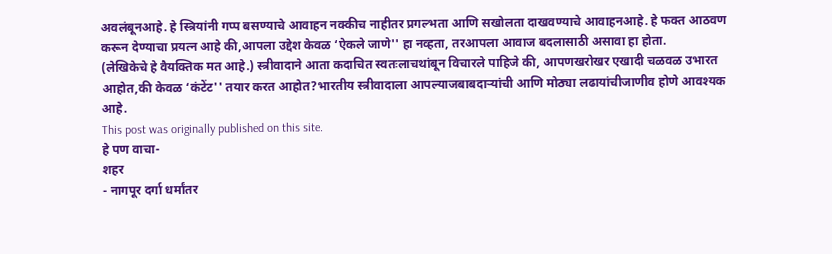अवलंबूनआहे. हे स्त्रियांनी गप्प बसण्याचे आवाहन नक्कीच नाहीतर प्रगल्भता आणि सखोलता दाखवण्याचे आवाहनआहे. हे फक्त आठवण करून देण्याचा प्रयत्न आहे की,आपला उद्देश केवळ ‘ऐकले जाणे'' हा नव्हता, तरआपला आवाज बदलासाठी असावा हा होता.
(लेखिकेचे हे वैयक्तिक मत आहे.) स्त्रीवादाने आता कदाचित स्वतःलाचथांबून विचारले पाहिजे की, आपणखरोखर एखादी चळवळ उभारत आहोत,की केवळ ‘कंटेंट'' तयार करत आहोत?भारतीय स्त्रीवादाला आपल्याजबाबदाऱ्यांची आणि मोठ्या लढायांचीजाणीव होणे आवश्यक आहे.
This post was originally published on this site.
हे पण वाचा-
शहर
- नागपूर दर्गा धर्मांतर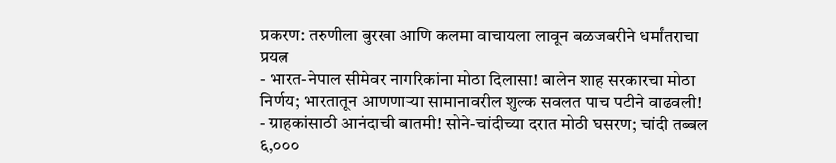प्रकरण: तरुणीला बुरखा आणि कलमा वाचायला लावून बळजबरीने धर्मांतराचा प्रयत्न
- भारत-नेपाल सीमेवर नागरिकांना मोठा दिलासा! बालेन शाह सरकारचा मोठा निर्णय; भारतातून आणणाऱ्या सामानावरील शुल्क सवलत पाच पटीने वाढवली!
- ग्राहकांसाठी आनंदाची बातमी! सोने-चांदीच्या दरात मोठी घसरण; चांदी तब्बल ६,०००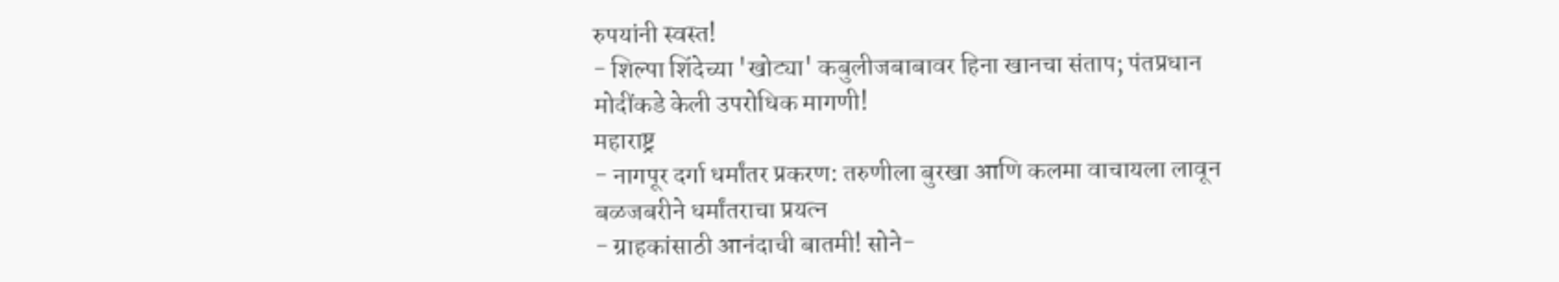रुपयांनी स्वस्त!
- शिल्पा शिंदेच्या 'खोट्या' कबुलीजबाबावर हिना खानचा संताप; पंतप्रधान मोदींकडे केली उपरोधिक मागणी!
महाराष्ट्र
- नागपूर दर्गा धर्मांतर प्रकरण: तरुणीला बुरखा आणि कलमा वाचायला लावून बळजबरीने धर्मांतराचा प्रयत्न
- ग्राहकांसाठी आनंदाची बातमी! सोने-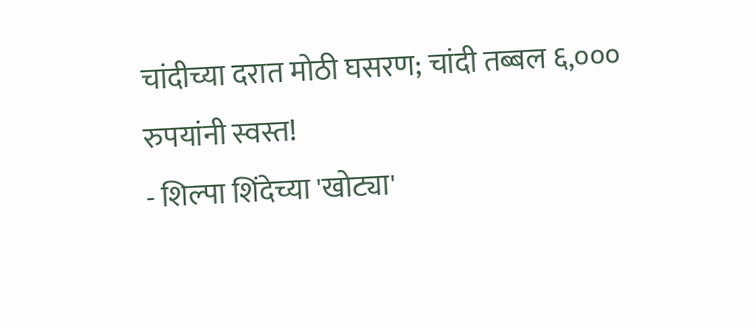चांदीच्या दरात मोठी घसरण; चांदी तब्बल ६,००० रुपयांनी स्वस्त!
- शिल्पा शिंदेच्या 'खोट्या'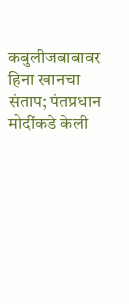कबुलीजबाबावर हिना खानचा संताप; पंतप्रधान मोदींकडे केली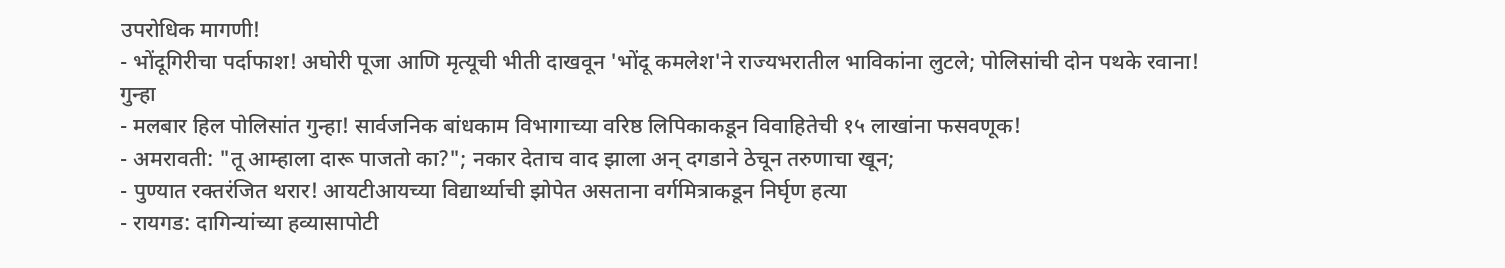उपरोधिक मागणी!
- भोंदूगिरीचा पर्दाफाश! अघोरी पूजा आणि मृत्यूची भीती दाखवून 'भोंदू कमलेश'ने राज्यभरातील भाविकांना लुटले; पोलिसांची दोन पथके रवाना!
गुन्हा
- मलबार हिल पोलिसांत गुन्हा! सार्वजनिक बांधकाम विभागाच्या वरिष्ठ लिपिकाकडून विवाहितेची १५ लाखांना फसवणूक!
- अमरावती: "तू आम्हाला दारू पाजतो का?"; नकार देताच वाद झाला अन् दगडाने ठेचून तरुणाचा खून;
- पुण्यात रक्तरंजित थरार! आयटीआयच्या विद्यार्थ्याची झोपेत असताना वर्गमित्राकडून निर्घृण हत्या
- रायगड: दागिन्यांच्या हव्यासापोटी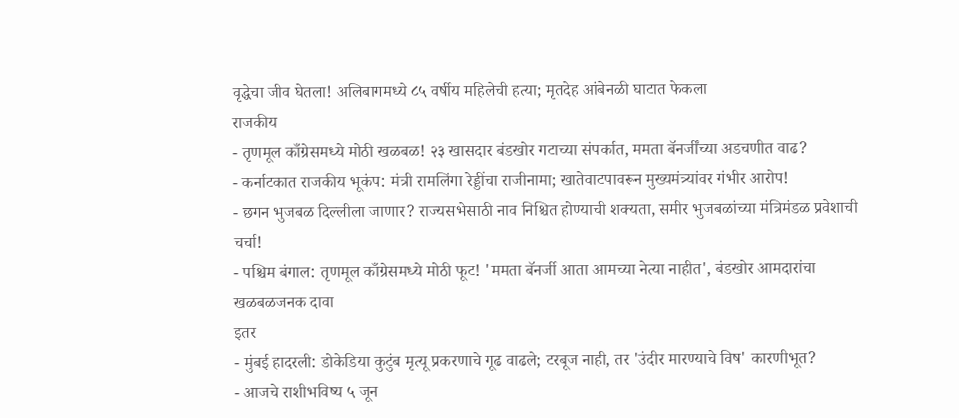वृद्धेचा जीव घेतला! अलिबागमध्ये ८५ वर्षीय महिलेची हत्या; मृतदेह आंबेनळी घाटात फेकला
राजकीय
- तृणमूल काँग्रेसमध्ये मोठी खळबळ! २३ खासदार बंडखोर गटाच्या संपर्कात, ममता बॅनर्जींच्या अडचणीत वाढ?
- कर्नाटकात राजकीय भूकंप: मंत्री रामलिंगा रेड्डींचा राजीनामा; खातेवाटपावरून मुख्यमंत्र्यांवर गंभीर आरोप!
- छगन भुजबळ दिल्लीला जाणार? राज्यसभेसाठी नाव निश्चित होण्याची शक्यता, समीर भुजबळांच्या मंत्रिमंडळ प्रवेशाची चर्चा!
- पश्चिम बंगाल: तृणमूल काँग्रेसमध्ये मोठी फूट! 'ममता बॅनर्जी आता आमच्या नेत्या नाहीत', बंडखोर आमदारांचा खळबळजनक दावा
इतर
- मुंबई हादरली: डोकेडिया कुटुंब मृत्यू प्रकरणाचे गूढ वाढले; टरबूज नाही, तर 'उंदीर मारण्याचे विष' कारणीभूत?
- आजचे राशीभविष्य ५ जून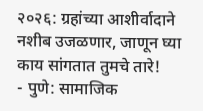२०२६: ग्रहांच्या आशीर्वादाने नशीब उजळणार, जाणून घ्या काय सांगतात तुमचे तारे!
- पुणे: सामाजिक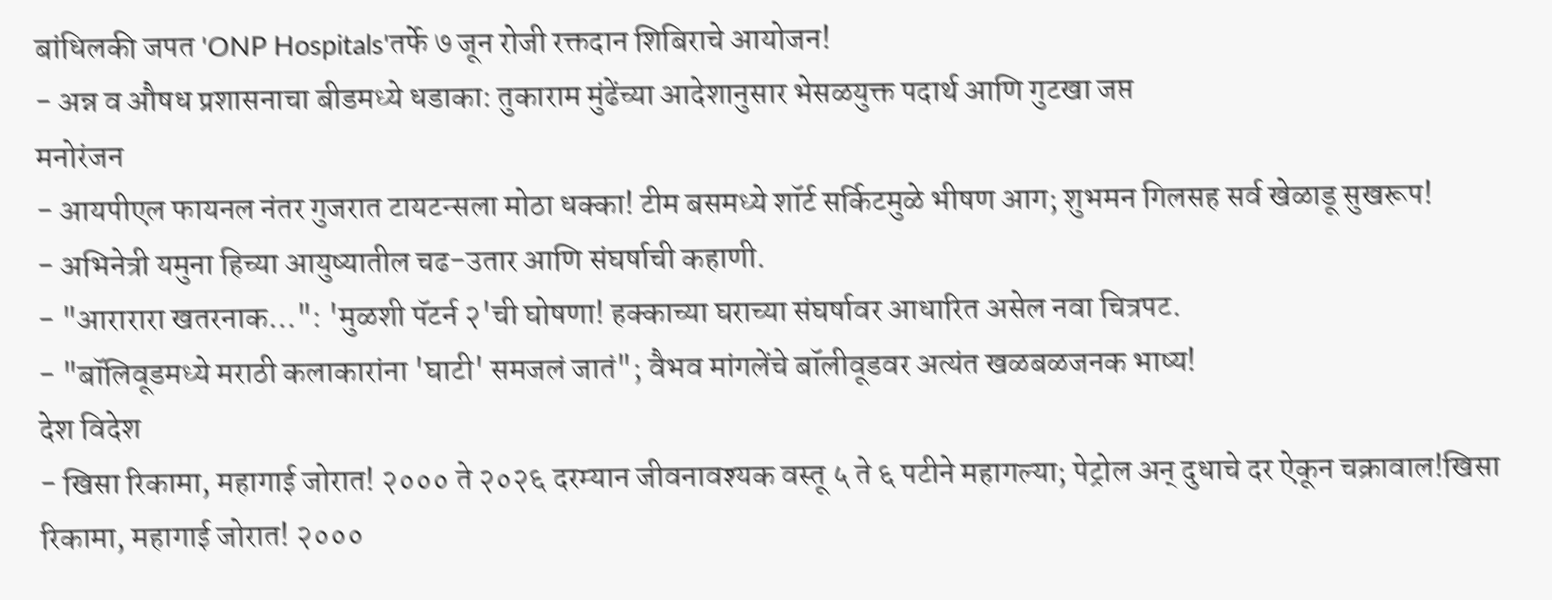बांधिलकी जपत 'ONP Hospitals'तर्फे ७ जून रोजी रक्तदान शिबिराचे आयोजन!
- अन्न व औषध प्रशासनाचा बीडमध्ये धडाका: तुकाराम मुंढेंच्या आदेशानुसार भेसळयुक्त पदार्थ आणि गुटखा जप्त
मनोरंजन
- आयपीएल फायनल नंतर गुजरात टायटन्सला मोठा धक्का! टीम बसमध्ये शॉर्ट सर्किटमुळे भीषण आग; शुभमन गिलसह सर्व खेळाडू सुखरूप!
- अभिनेत्री यमुना हिच्या आयुष्यातील चढ-उतार आणि संघर्षाची कहाणी.
- "आरारारा खतरनाक…": 'मुळशी पॅटर्न २'ची घोषणा! हक्काच्या घराच्या संघर्षावर आधारित असेल नवा चित्रपट.
- "बॉलिवूडमध्ये मराठी कलाकारांना 'घाटी' समजलं जातं"; वैभव मांगलेंचे बॉलीवूडवर अत्यंत खळबळजनक भाष्य!
देश विदेश
- खिसा रिकामा, महागाई जोरात! २००० ते २०२६ दरम्यान जीवनावश्यक वस्तू ५ ते ६ पटीने महागल्या; पेट्रोल अन् दुधाचे दर ऐकून चक्रावाल!खिसा रिकामा, महागाई जोरात! २०००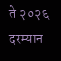ते २०२६ दरम्यान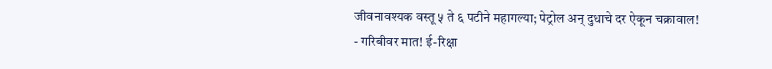जीवनावश्यक वस्तू ५ ते ६ पटीने महागल्या; पेट्रोल अन् दुधाचे दर ऐकून चक्रावाल!
- गरिबीवर मात! ई-रिक्षा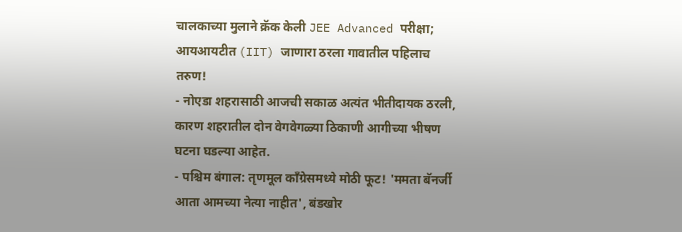चालकाच्या मुलाने क्रॅक केली JEE Advanced परीक्षा; आयआयटीत (IIT) जाणारा ठरला गावातील पहिलाच तरुण!
- नोएडा शहरासाठी आजची सकाळ अत्यंत भीतीदायक ठरली, कारण शहरातील दोन वेगवेगळ्या ठिकाणी आगीच्या भीषण घटना घडल्या आहेत.
- पश्चिम बंगाल: तृणमूल काँग्रेसमध्ये मोठी फूट! 'ममता बॅनर्जी आता आमच्या नेत्या नाहीत', बंडखोर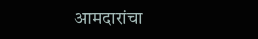आमदारांचा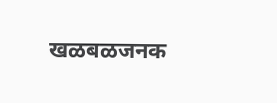खळबळजनक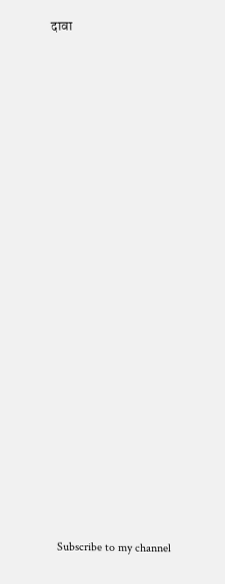दावा

























Subscribe to my channel